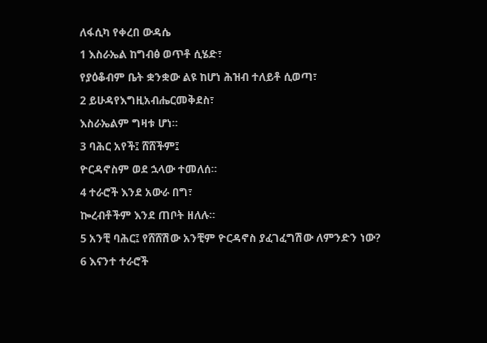ለፋሲካ የቀረበ ውዳሴ
1 እስራኤል ከግብፅ ወጥቶ ሲሄድ፣
የያዕቆብም ቤት ቋንቋው ልዩ ከሆነ ሕዝብ ተለይቶ ሲወጣ፣
2 ይሁዳየእግዚአብሔርመቅደስ፣
እስራኤልም ግዛቱ ሆነ።
3 ባሕር አየች፤ ሸሸችም፤
ዮርዳኖስም ወደ ኋላው ተመለሰ።
4 ተራሮች እንደ አውራ በግ፣
ኰረብቶችም እንደ ጠቦት ዘለሉ።
5 አንቺ ባሕር፤ የሸሸሽው አንቺም ዮርዳኖስ ያፈገፈግሽው ለምንድን ነው?
6 እናንተ ተራሮች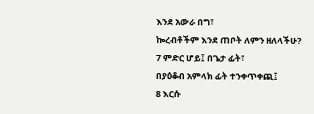እንደ አውራ በግ፣
ኰረብቶችም እንደ ጠቦት ለምን ዘለላችሁ?
7 ምድር ሆይ፤ በጌታ ፊት፣
በያዕቆብ አምላክ ፊት ተንቀጥቀጪ፤
8 እርሱ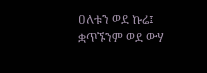ዐለቱን ወደ ኩሬ፤
ቋጥኙንም ወደ ውሃ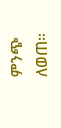ምንጭ ለወጠ።